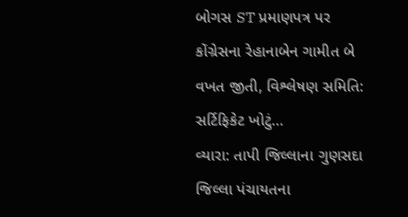બોગસ ST પ્રમાણપત્ર પર કોંગ્રેસના રેહાનાબેન ગામીત બે વખત જીતી, વિશ્લેષણ સમિતિ: સર્ટિફિકેટ ખોટું...
વ્યારા: તાપી જિલ્લાના ગુણસદા જિલ્લા પંચાયતના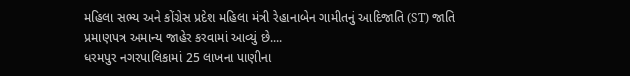મહિલા સભ્ય અને કોંગ્રેસ પ્રદેશ મહિલા મંત્રી રેહાનાબેન ગામીતનું આદિજાતિ (ST) જાતિ પ્રમાણપત્ર અમાન્ય જાહેર કરવામાં આવ્યું છે....
ધરમપુર નગરપાલિકામાં 25 લાખના પાણીના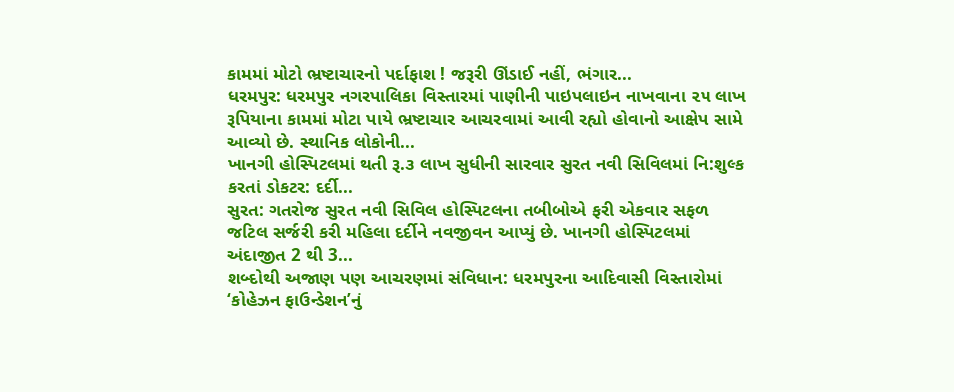કામમાં મોટો ભ્રષ્ટાચારનો પર્દાફાશ ! જરૂરી ઊંડાઈ નહીં, ભંગાર...
ધરમપુર: ધરમપુર નગરપાલિકા વિસ્તારમાં પાણીની પાઇપલાઇન નાખવાના ૨૫ લાખ રૂપિયાના કામમાં મોટા પાયે ભ્રષ્ટાચાર આચરવામાં આવી રહ્યો હોવાનો આક્ષેપ સામે આવ્યો છે. સ્થાનિક લોકોની...
ખાનગી હોસ્પિટલમાં થતી રૂ.૩ લાખ સુધીની સારવાર સુરત નવી સિવિલમાં નિ:શુલ્ક કરતાં ડોકટર: દર્દી...
સુરત: ગતરોજ સુરત નવી સિવિલ હોસ્પિટલના તબીબોએ ફરી એકવાર સફળ જટિલ સર્જરી કરી મહિલા દર્દીને નવજીવન આપ્યું છે. ખાનગી હોસ્પિટલમાં અંદાજીત 2 થી 3...
શબ્દોથી અજાણ પણ આચરણમાં સંવિધાન: ધરમપુરના આદિવાસી વિસ્તારોમાં ‘કોહેઝન ફાઉન્ડેશન’નું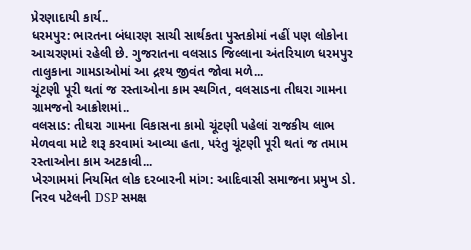પ્રેરણાદાયી કાર્ય..
ધરમપુર: ભારતના બંધારણ સાચી સાર્થકતા પુસ્તકોમાં નહીં પણ લોકોના આચરણમાં રહેલી છે. ગુજરાતના વલસાડ જિલ્લાના અંતરિયાળ ધરમપુર તાલુકાના ગામડાઓમાં આ દ્રશ્ય જીવંત જોવા મળે...
ચૂંટણી પૂરી થતાં જ રસ્તાઓના કામ સ્થગિત, વલસાડના તીઘરા ગામના ગ્રામજનો આક્રોશમાં..
વલસાડ: તીઘરા ગામના વિકાસના કામો ચૂંટણી પહેલાં રાજકીય લાભ મેળવવા માટે શરૂ કરવામાં આવ્યા હતા, પરંતુ ચૂંટણી પૂરી થતાં જ તમામ રસ્તાઓના કામ અટકાવી...
ખેરગામમાં નિયમિત લોક દરબારની માંગ: આદિવાસી સમાજના પ્રમુખ ડો. નિરવ પટેલની DSP સમક્ષ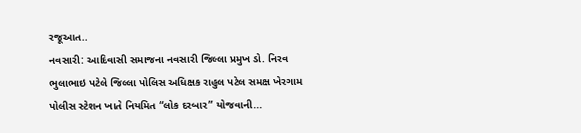રજૂઆત..
નવસારી: આદિવાસી સમાજના નવસારી જિલ્લા પ્રમુખ ડો. નિરવ ભુલાભાઇ પટેલે જિલ્લા પોલિસ અધિક્ષક રાહુલ પટેલ સમક્ષ ખેરગામ પોલીસ સ્ટેશન ખાતે નિયમિત “લોક દરબાર” યોજવાની...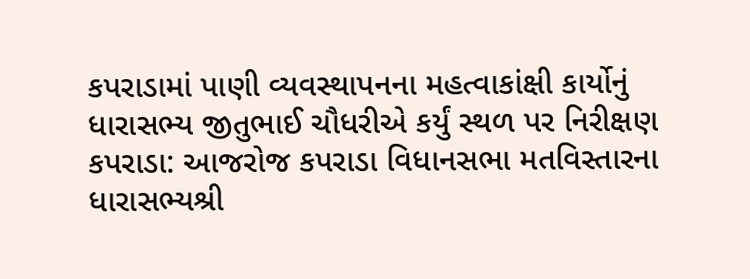કપરાડામાં પાણી વ્યવસ્થાપનના મહત્વાકાંક્ષી કાર્યોનું ધારાસભ્ય જીતુભાઈ ચૌધરીએ કર્યું સ્થળ પર નિરીક્ષણ
કપરાડા: આજરોજ કપરાડા વિધાનસભા મતવિસ્તારના ધારાસભ્યશ્રી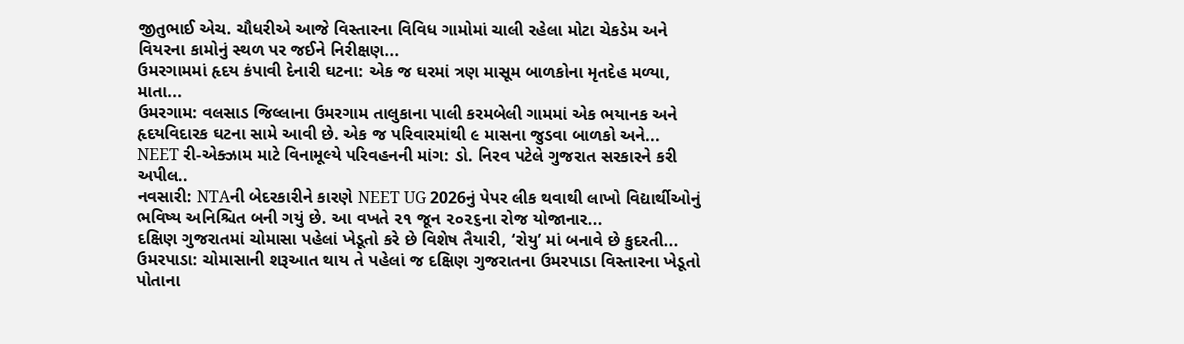જીતુભાઈ એચ. ચૌધરીએ આજે વિસ્તારના વિવિધ ગામોમાં ચાલી રહેલા મોટા ચેકડેમ અને વિયરના કામોનું સ્થળ પર જઈને નિરીક્ષણ...
ઉમરગામમાં હૃદય કંપાવી દેનારી ઘટના: એક જ ઘરમાં ત્રણ માસૂમ બાળકોના મૃતદેહ મળ્યા, માતા...
ઉમરગામ: વલસાડ જિલ્લાના ઉમરગામ તાલુકાના પાલી કરમબેલી ગામમાં એક ભયાનક અને હૃદયવિદારક ઘટના સામે આવી છે. એક જ પરિવારમાંથી ૯ માસના જુડવા બાળકો અને...
NEET રી-એક્ઝામ માટે વિનામૂલ્યે પરિવહનની માંગ: ડો. નિરવ પટેલે ગુજરાત સરકારને કરી અપીલ..
નવસારી: NTAની બેદરકારીને કારણે NEET UG 2026નું પેપર લીક થવાથી લાખો વિદ્યાર્થીઓનું ભવિષ્ય અનિશ્ચિત બની ગયું છે. આ વખતે ૨૧ જૂન ૨૦૨૬ના રોજ યોજાનાર...
દક્ષિણ ગુજરાતમાં ચોમાસા પહેલાં ખેડૂતો કરે છે વિશેષ તૈયારી, ‘રોયુ’ માં બનાવે છે કુદરતી...
ઉમરપાડા: ચોમાસાની શરૂઆત થાય તે પહેલાં જ દક્ષિણ ગુજરાતના ઉમરપાડા વિસ્તારના ખેડૂતો પોતાના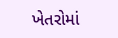ખેતરોમાં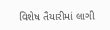વિશેષ તૈયારીમાં લાગી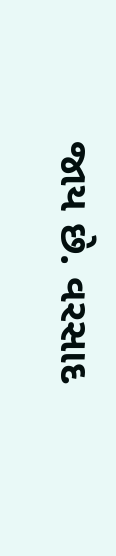જાય છે. વરસાદ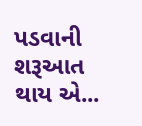પડવાની શરૂઆત થાય એ...